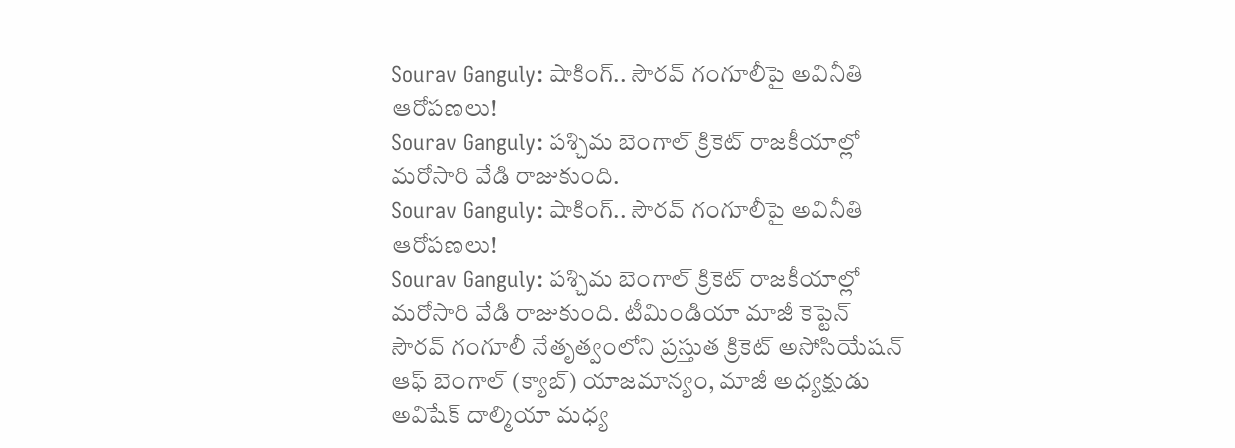Sourav Ganguly: షాకింగ్.. సౌరవ్ గంగూలీపై అవినీతి ఆరోపణలు!
Sourav Ganguly: పశ్చిమ బెంగాల్ క్రికెట్ రాజకీయాల్లో మరోసారి వేడి రాజుకుంది.
Sourav Ganguly: షాకింగ్.. సౌరవ్ గంగూలీపై అవినీతి ఆరోపణలు!
Sourav Ganguly: పశ్చిమ బెంగాల్ క్రికెట్ రాజకీయాల్లో మరోసారి వేడి రాజుకుంది. టీమిండియా మాజీ కెప్టెన్ సౌరవ్ గంగూలీ నేతృత్వంలోని ప్రస్తుత క్రికెట్ అసోసియేషన్ ఆఫ్ బెంగాల్ (క్యాబ్) యాజమాన్యం, మాజీ అధ్యక్షుడు అవిషేక్ దాల్మియా మధ్య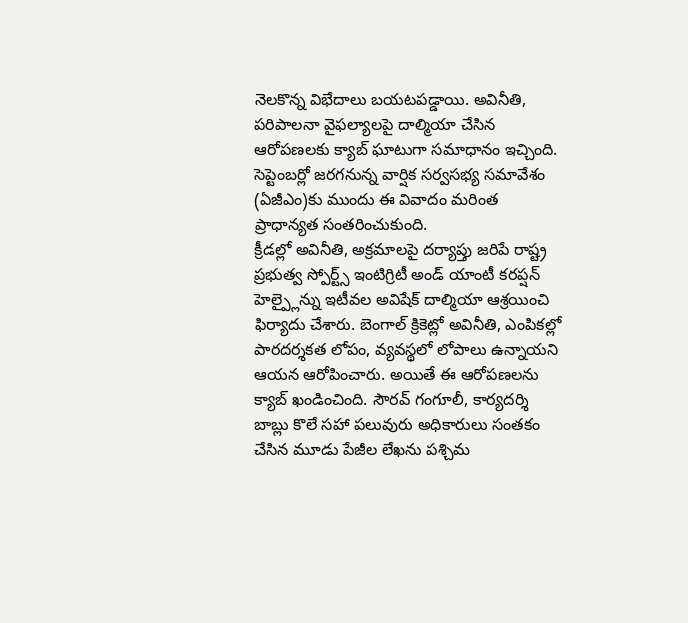నెలకొన్న విభేదాలు బయటపడ్డాయి. అవినీతి, పరిపాలనా వైఫల్యాలపై దాల్మియా చేసిన ఆరోపణలకు క్యాబ్ ఘాటుగా సమాధానం ఇచ్చింది. సెప్టెంబర్లో జరగనున్న వార్షిక సర్వసభ్య సమావేశం (ఏజీఎం)కు ముందు ఈ వివాదం మరింత ప్రాధాన్యత సంతరించుకుంది.
క్రీడల్లో అవినీతి, అక్రమాలపై దర్యాప్తు జరిపే రాష్ట్ర ప్రభుత్వ స్పోర్ట్స్ ఇంటిగ్రిటీ అండ్ యాంటీ కరప్షన్ హెల్ప్లైన్ను ఇటీవల అవిషేక్ దాల్మియా ఆశ్రయించి ఫిర్యాదు చేశారు. బెంగాల్ క్రికెట్లో అవినీతి, ఎంపికల్లో పారదర్శకత లోపం, వ్యవస్థలో లోపాలు ఉన్నాయని ఆయన ఆరోపించారు. అయితే ఈ ఆరోపణలను క్యాబ్ ఖండించింది. సౌరవ్ గంగూలీ, కార్యదర్శి బాబ్లు కొలే సహా పలువురు అధికారులు సంతకం చేసిన మూడు పేజీల లేఖను పశ్చిమ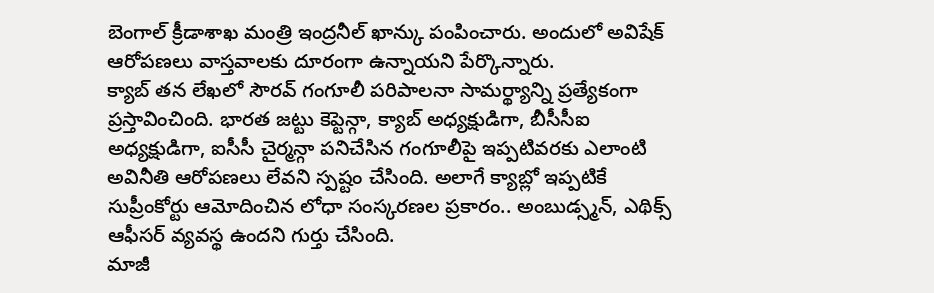బెంగాల్ క్రీడాశాఖ మంత్రి ఇంద్రనీల్ ఖాన్కు పంపించారు. అందులో అవిషేక్ ఆరోపణలు వాస్తవాలకు దూరంగా ఉన్నాయని పేర్కొన్నారు.
క్యాబ్ తన లేఖలో సౌరవ్ గంగూలీ పరిపాలనా సామర్థ్యాన్ని ప్రత్యేకంగా ప్రస్తావించింది. భారత జట్టు కెప్టెన్గా, క్యాబ్ అధ్యక్షుడిగా, బీసీసీఐ అధ్యక్షుడిగా, ఐసీసీ చైర్మన్గా పనిచేసిన గంగూలీపై ఇప్పటివరకు ఎలాంటి అవినీతి ఆరోపణలు లేవని స్పష్టం చేసింది. అలాగే క్యాబ్లో ఇప్పటికే సుప్రీంకోర్టు ఆమోదించిన లోధా సంస్కరణల ప్రకారం.. అంబుడ్స్మన్, ఎథిక్స్ ఆఫీసర్ వ్యవస్థ ఉందని గుర్తు చేసింది.
మాజీ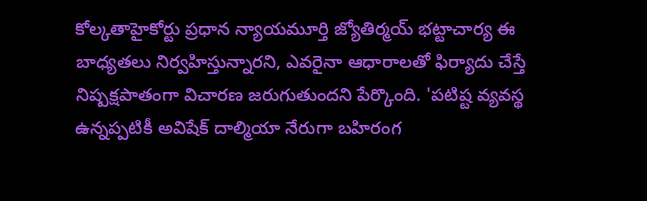కోల్కతాహైకోర్టు ప్రధాన న్యాయమూర్తి జ్యోతిర్మయ్ భట్టాచార్య ఈ బాధ్యతలు నిర్వహిస్తున్నారని, ఎవరైనా ఆధారాలతో ఫిర్యాదు చేస్తే నిష్పక్షపాతంగా విచారణ జరుగుతుందని పేర్కొంది. 'పటిష్ట వ్యవస్థ ఉన్నప్పటికీ అవిషేక్ దాల్మియా నేరుగా బహిరంగ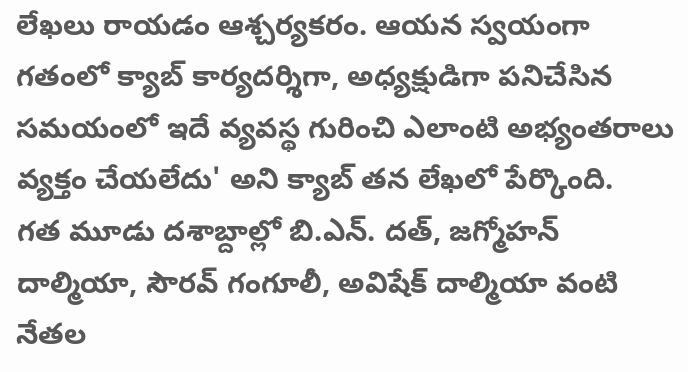లేఖలు రాయడం ఆశ్చర్యకరం. ఆయన స్వయంగా గతంలో క్యాబ్ కార్యదర్శిగా, అధ్యక్షుడిగా పనిచేసిన సమయంలో ఇదే వ్యవస్థ గురించి ఎలాంటి అభ్యంతరాలు వ్యక్తం చేయలేదు' అని క్యాబ్ తన లేఖలో పేర్కొంది.
గత మూడు దశాబ్దాల్లో బి.ఎన్. దత్, జగ్మోహన్ దాల్మియా, సౌరవ్ గంగూలీ, అవిషేక్ దాల్మియా వంటి నేతల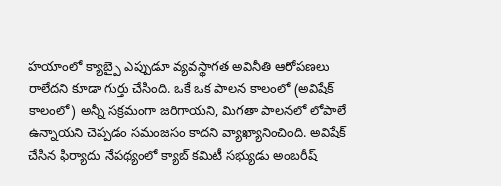హయాంలో క్యాబ్పై ఎప్పుడూ వ్యవస్థాగత అవినీతి ఆరోపణలు రాలేదని కూడా గుర్తు చేసింది. ఒకే ఒక పాలన కాలంలో (అవిషేక్ కాలంలో) అన్నీ సక్రమంగా జరిగాయని, మిగతా పాలనలో లోపాలే ఉన్నాయని చెప్పడం సమంజసం కాదని వ్యాఖ్యానించింది. అవిషేక్ చేసిన ఫిర్యాదు నేపథ్యంలో క్యాబ్ కమిటీ సభ్యుడు అంబరీష్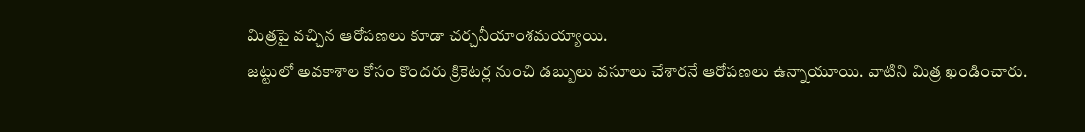మిత్రపై వచ్చిన ఆరోపణలు కూడా చర్చనీయాంశమయ్యాయి.
జట్టులో అవకాశాల కోసం కొందరు క్రికెటర్ల నుంచి డబ్బులు వసూలు చేశారనే ఆరోపణలు ఉన్నాయూయి. వాటిని మిత్ర ఖండించారు.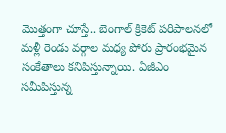మొత్తంగా చూస్తే.. బెంగాల్ క్రికెట్ పరిపాలనలో మళ్లీ రెండు వర్గాల మధ్య పోరు ప్రారంభమైన సంకేతాలు కనిపిస్తున్నాయి. ఏజీఎం సమీపిస్తున్న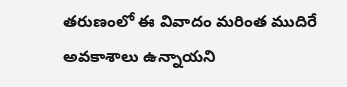తరుణంలో ఈ వివాదం మరింత ముదిరే అవకాశాలు ఉన్నాయని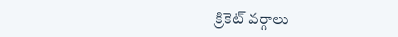క్రికెట్ వర్గాలు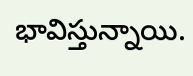భావిస్తున్నాయి.